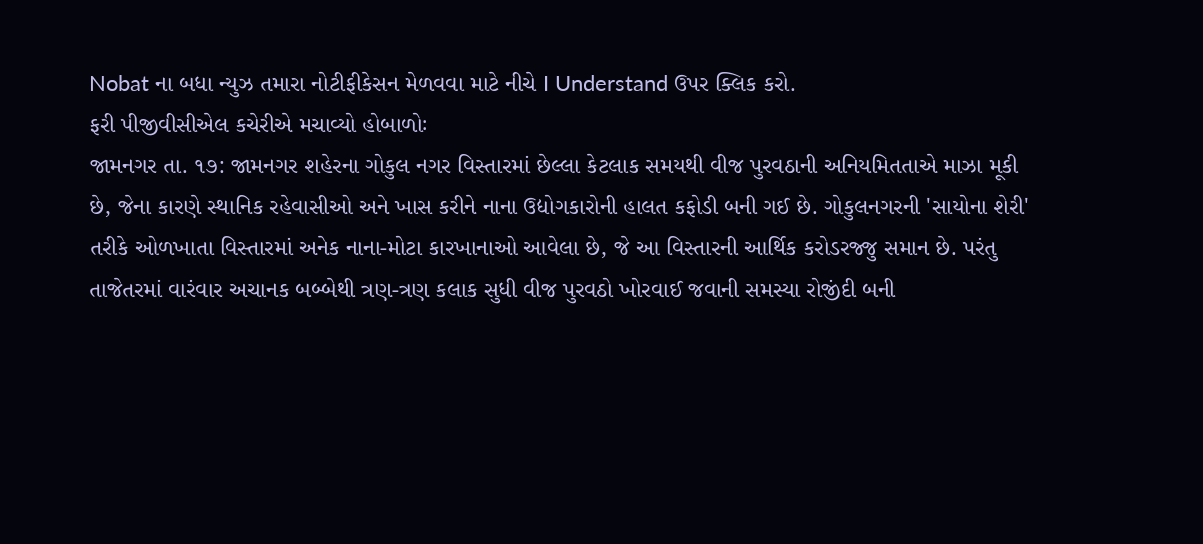Nobat ના બધા ન્યુઝ તમારા નોટીફીકેસન મેળવવા માટે નીચે I Understand ઉપર ક્લિક કરો.
ફરી પીજીવીસીએલ કચેરીએ મચાવ્યો હોબાળોઃ
જામનગર તા. ૧૭: જામનગર શહેરના ગોકુલ નગર વિસ્તારમાં છેલ્લા કેટલાક સમયથી વીજ પુરવઠાની અનિયમિતતાએ માઝા મૂકી છે, જેના કારણે સ્થાનિક રહેવાસીઓ અને ખાસ કરીને નાના ઉદ્યોગકારોની હાલત કફોડી બની ગઈ છે. ગોકુલનગરની 'સાયોના શેરી' તરીકે ઓળખાતા વિસ્તારમાં અનેક નાના-મોટા કારખાનાઓ આવેલા છે, જે આ વિસ્તારની આર્થિક કરોડરજ્જુ સમાન છે. પરંતુ તાજેતરમાં વારંવાર અચાનક બબ્બેથી ત્રણ-ત્રણ કલાક સુધી વીજ પુરવઠો ખોરવાઈ જવાની સમસ્યા રોજીંદી બની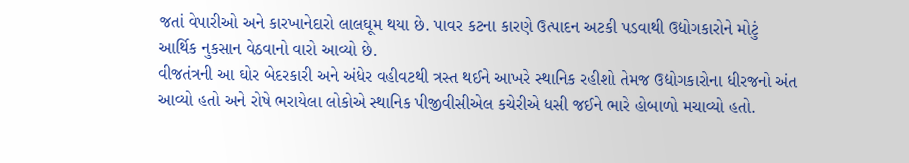જતાં વેપારીઓ અને કારખાનેદારો લાલઘૂમ થયા છે. પાવર કટના કારણે ઉત્પાદન અટકી પડવાથી ઉદ્યોગકારોને મોટું આર્થિક નુકસાન વેઠવાનો વારો આવ્યો છે.
વીજતંત્રની આ ઘોર બેદરકારી અને અંધેર વહીવટથી ત્રસ્ત થઈને આખરે સ્થાનિક રહીશો તેમજ ઉદ્યોગકારોના ધીરજનો અંત આવ્યો હતો અને રોષે ભરાયેલા લોકોએ સ્થાનિક પીજીવીસીએલ કચેરીએ ધસી જઈને ભારે હોબાળો મચાવ્યો હતો.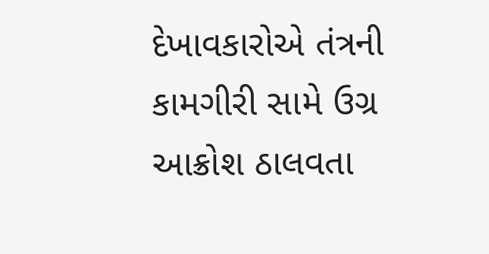દેખાવકારોએ તંત્રની કામગીરી સામે ઉગ્ર આક્રોશ ઠાલવતા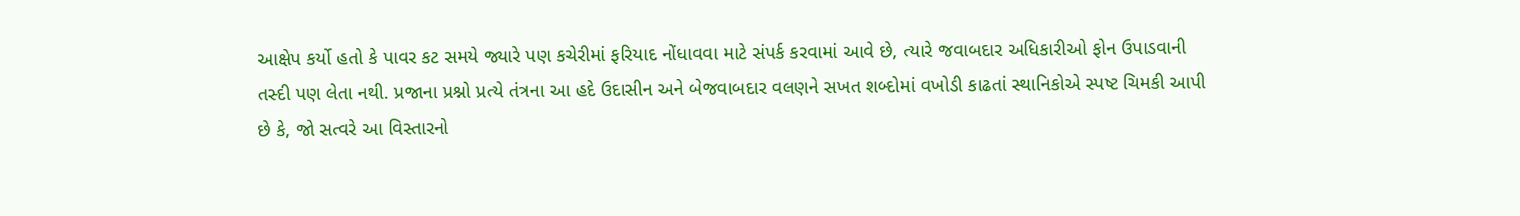આક્ષેપ કર્યો હતો કે પાવર કટ સમયે જ્યારે પણ કચેરીમાં ફરિયાદ નોંધાવવા માટે સંપર્ક કરવામાં આવે છે, ત્યારે જવાબદાર અધિકારીઓ ફોન ઉપાડવાની તસ્દી પણ લેતા નથી. પ્રજાના પ્રશ્નો પ્રત્યે તંત્રના આ હદે ઉદાસીન અને બેજવાબદાર વલણને સખત શબ્દોમાં વખોડી કાઢતાં સ્થાનિકોએ સ્પષ્ટ ચિમકી આપી છે કે, જો સત્વરે આ વિસ્તારનો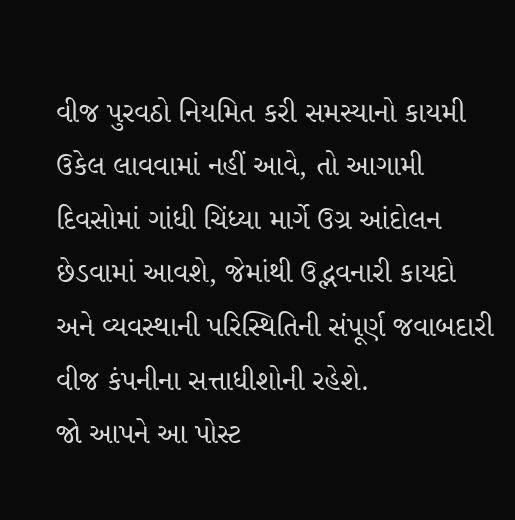વીજ પુરવઠો નિયમિત કરી સમસ્યાનો કાયમી ઉકેલ લાવવામાં નહીં આવે, તો આગામી દિવસોમાં ગાંધી ચિંધ્યા માર્ગે ઉગ્ર આંદોલન છેડવામાં આવશે, જેમાંથી ઉદ્ભવનારી કાયદો અને વ્યવસ્થાની પરિસ્થિતિની સંપૂર્ણ જવાબદારી વીજ કંપનીના સત્તાધીશોની રહેશે.
જો આપને આ પોસ્ટ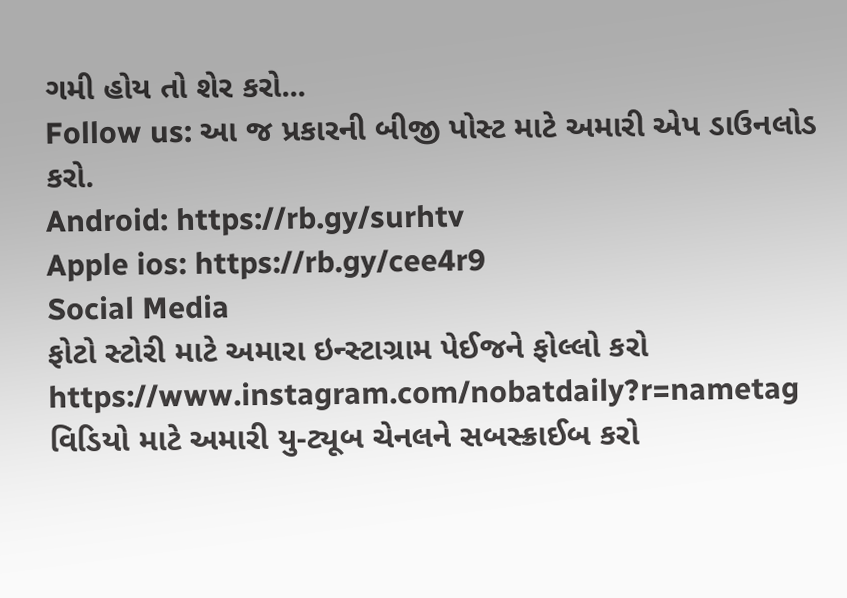ગમી હોય તો શેર કરો...
Follow us: આ જ પ્રકારની બીજી પોસ્ટ માટે અમારી એપ ડાઉનલોડ કરો.
Android: https://rb.gy/surhtv
Apple ios: https://rb.gy/cee4r9
Social Media
ફોટો સ્ટોરી માટે અમારા ઇન્સ્ટાગ્રામ પેઈજને ફોલ્લો કરો
https://www.instagram.com/nobatdaily?r=nametag
વિડિયો માટે અમારી યુ-ટ્યૂબ ચેનલને સબસ્ક્રાઈબ કરો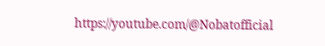https://youtube.com/@Nobatofficial